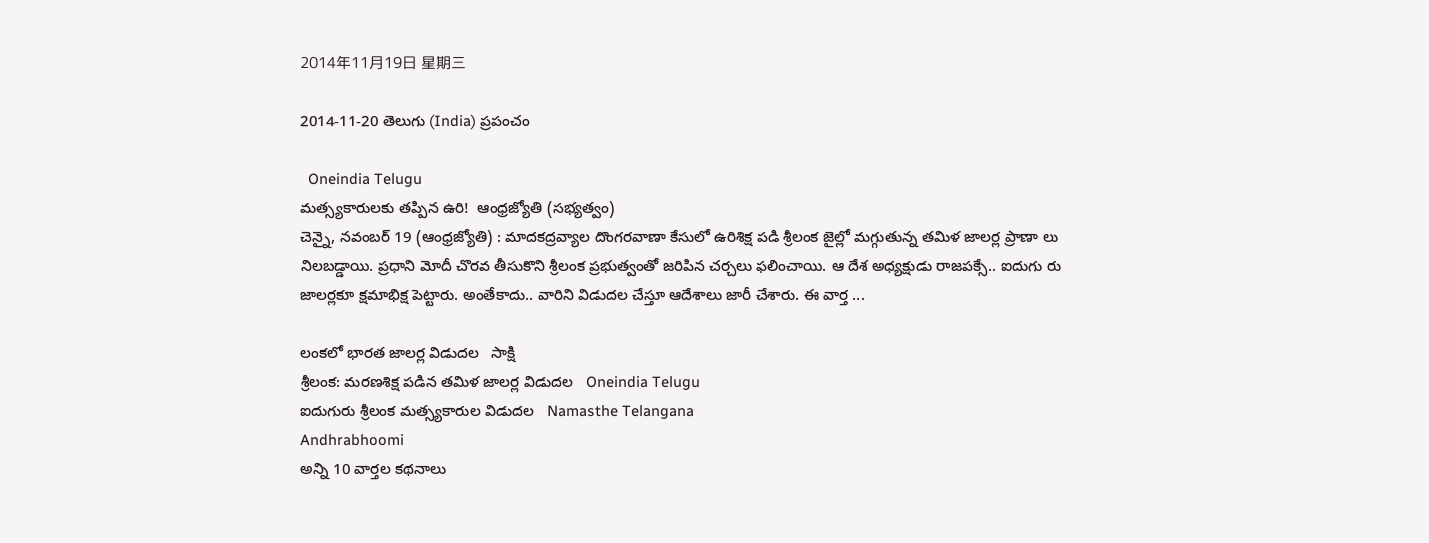2014年11月19日 星期三

2014-11-20 తెలుగు (India) ప్రపంచం

  Oneindia Telugu
మత్స్యకారులకు తప్పిన ఉరి!  ఆంధ్రజ్యోతి (సభ్యత్వం)
చెన్నై, నవంబర్‌ 19 (ఆంధ్రజ్యోతి) : మాదకద్రవ్యాల దొంగరవాణా కేసులో ఉరిశిక్ష పడి శ్రీలంక జైల్లో మగ్గుతున్న తమిళ జాలర్ల ప్రాణా లు నిలబడ్డాయి. ప్రధాని మోదీ చొరవ తీసుకొని శ్రీలంక ప్రభుత్వంతో జరిపిన చర్చలు ఫలించాయి. ఆ దేశ అధ్యక్షుడు రాజపక్సే.. ఐదుగు రు జాలర్లకూ క్షమాభిక్ష పెట్టారు. అంతేకాదు.. వారిని విడుదల చేస్తూ ఆదేశాలు జారీ చేశారు. ఈ వార్త ...

లంకలో భారత జాలర్ల విడుదల   సాక్షి
శ్రీలంక: మరణశిక్ష పడిన తమిళ జాలర్ల విడుదల   Oneindia Telugu
ఐదుగురు శ్రీలంక మత్స్యకారుల విడుదల   Namasthe Telangana
Andhrabhoomi
అన్ని 10 వార్తల కథనాలు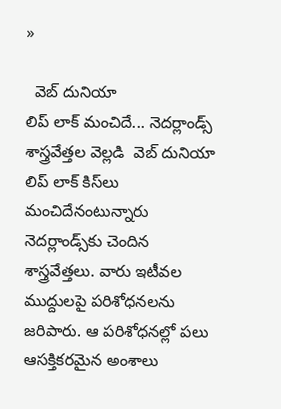»

  వెబ్ దునియా
లిప్‌ లాక్ మంచిదే... నెదర్లాండ్స్‌ శాస్త్రవేత్తల వెల్లడి  వెబ్ దునియా
లిప్ లాక్‌ కిస్‌లు మంచిదేనంటున్నారు నెదర్లాండ్స్‌కు చెందిన శాస్త్రవేత్తలు. వారు ఇటీవల ముద్దులపై పరిశోధనలను జరిపారు. ఆ పరిశోధనల్లో పలు ఆసక్తికరమైన అంశాలు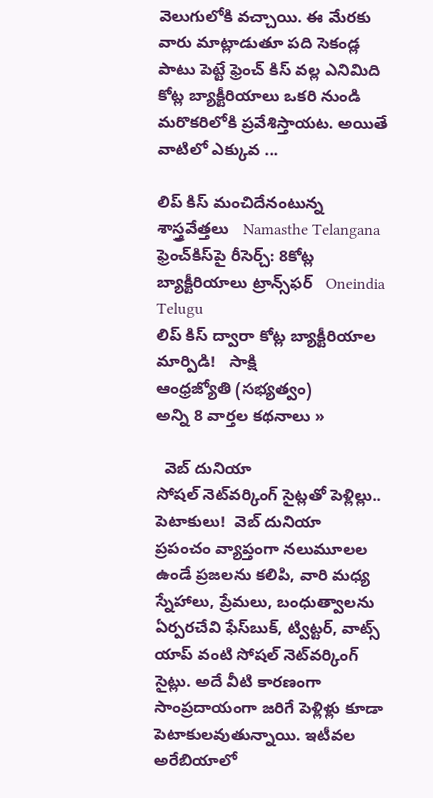వెలుగులోకి వచ్చాయి. ఈ మేరకు వారు మాట్లాడుతూ పది సెకండ్ల పాటు పెట్టే ఫ్రెంచ్ కిస్ వల్ల ఎనిమిది కోట్ల బ్యాక్టీరియాలు ఒకరి నుండి మరొకరిలోకి ప్రవేశిస్తాయట. అయితే వాటిలో ఎక్కువ ...

లిప్ కిస్ మంచిదేనంటున్న శాస్త్రవేత్తలు   Namasthe Telangana
ఫ్రెంచ్‌కిస్‌పై రీసెర్చ్: 8కోట్ల బ్యాక్టీరియాలు ట్రాన్స్‌ఫర్   Oneindia Telugu
లిప్ కిస్ ద్వారా కోట్ల బ్యాక్టీరియాల మార్పిడి!   సాక్షి
ఆంధ్రజ్యోతి (సభ్యత్వం)
అన్ని 8 వార్తల కథనాలు »

  వెబ్ దునియా
సోషల్ నెట్‌వర్కింగ్ సైట్లతో పెళ్లిల్లు.. పెటాకులు!  వెబ్ దునియా
ప్రపంచం వ్యాప్తంగా నలుమూలల ఉండే ప్రజలను కలిపి, వారి మధ్య స్నేహాలు, ప్రేమలు, బంధుత్వాలను ఏర్పరచేవి ఫేస్‌బుక్, ట్విట్టర్, వాట్స్ యాప్‌ వంటి సోషల్ నెట్‌వర్కింగ్ సైట్లు. అదే వీటి కారణంగా సాంప్రదాయంగా జరిగే పెళ్లిళ్లు కూడా పెటాకులవుతున్నాయి. ఇటీవల అరేబియాలో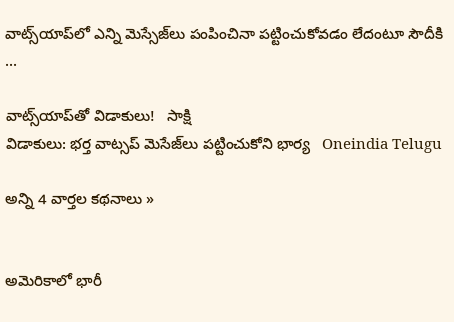వాట్స్‌యాప్‌లో ఎన్ని మెస్సేజ్‌లు పంపించినా పట్టించుకోవడం లేదంటూ సౌదీకి ...

వాట్స్‌యాప్‌తో విడాకులు!   సాక్షి
విడాకులు: భర్త వాట్సప్ మెసేజ్‌లు పట్టించుకోని భార్య   Oneindia Telugu

అన్ని 4 వార్తల కథనాలు »


అమెరికాలో భారీ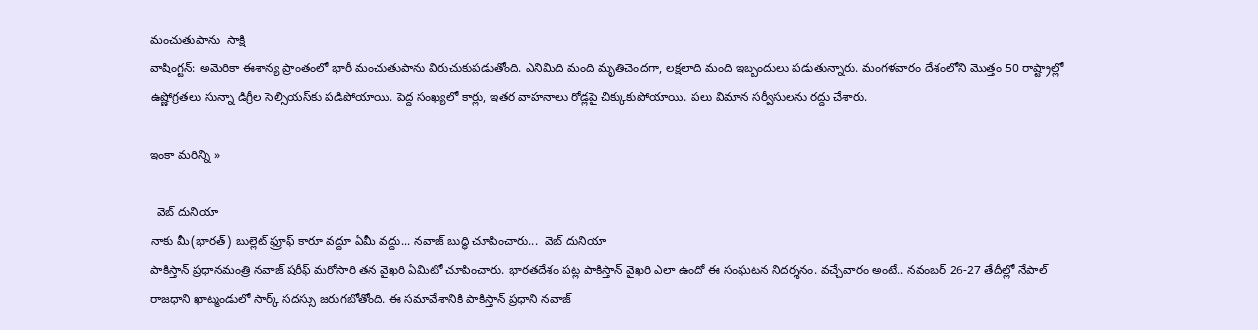మంచుతుపాను  సాక్షి
వాషింగ్టన్: అమెరికా ఈశాన్య ప్రాంతంలో భారీ మంచుతుపాను విరుచుకుపడుతోంది. ఎనిమిది మంది మృతిచెందగా, లక్షలాది మంది ఇబ్బందులు పడుతున్నారు. మంగళవారం దేశంలోని మొత్తం 50 రాష్ట్రాల్లో ఉష్ణోగ్రతలు సున్నా డిగ్రీల సెల్సియస్‌కు పడిపోయాయి. పెద్ద సంఖ్యలో కార్లు, ఇతర వాహనాలు రోడ్లపై చిక్కుకుపోయాయి. పలు విమాన సర్వీసులను రద్దు చేశారు.

ఇంకా మరిన్ని »

  వెబ్ దునియా
నాకు మీ(భారత్) బుల్లెట్ ఫ్రూఫ్ కారూ వద్దూ ఏమీ వద్దు... నవాజ్ బుద్ధి చూపించారు...  వెబ్ దునియా
పాకిస్తాన్ ప్రధానమంత్రి నవాజ్ షరీఫ్ మరోసారి తన వైఖరి ఏమిటో చూపించారు. భారతదేశం పట్ల పాకిస్తాన్ వైఖరి ఎలా ఉందో ఈ సంఘటన నిదర్శనం. వచ్చేవారం అంటే.. నవంబర్ 26-27 తేదీల్లో నేపాల్ రాజధాని ఖాట్మండులో సార్క్ సదస్సు జరుగబోతోంది. ఈ సమావేశానికి పాకిస్తాన్ ప్రధాని నవాజ్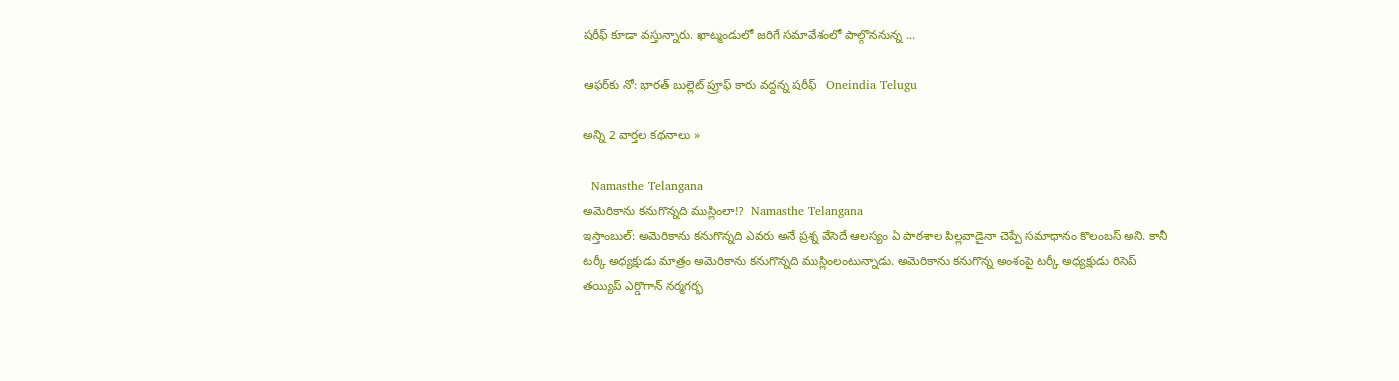షరీఫ్ కూడా వస్తున్నారు. ఖాట్మండులో జరిగే సమావేశంలో పాల్గొననున్న ...

ఆఫర్‌కు నో: భారత్ బుల్లెట్ ప్రూఫ్ కారు వద్దన్న షరీఫ్   Oneindia Telugu

అన్ని 2 వార్తల కథనాలు »

  Namasthe Telangana
అమెరికాను కనుగొన్నది ముస్లింలా!?  Namasthe Telangana
ఇస్తాంబుల్: అమెరికాను కనుగొన్నది ఎవరు అనే ప్రశ్న వేసెదే ఆలస్యం ఏ పాఠశాల పిల్లవాడైనా చెప్పే సమాధానం కొలంబస్ అని. కానీ టర్కీ అధ్యక్షుడు మాత్రం అమెరికాను కనుగొన్నది ముస్లింలంటున్నాడు. అమెరికాను కనుగొన్న అంశంపై టర్కీ అధ్యక్షుడు రిసెప్ తయ్యిప్ ఎర్డొగాన్ నర్మగర్భ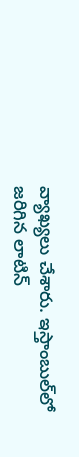వ్యాఖ్యలు చేశారు. ఇస్తాంబుల్‌లో జరిగిన లాటిన్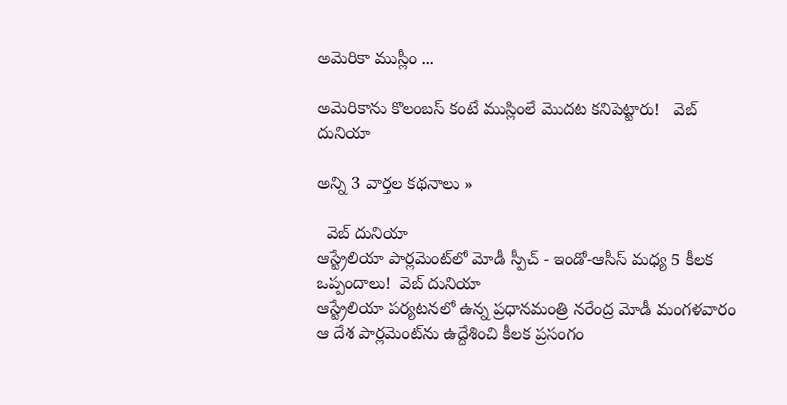అమెరికా ముస్లీం ...

అమెరికాను కొలంబస్ కంటే ముస్లింలే మొదట కనిపెట్టారు!   వెబ్ దునియా

అన్ని 3 వార్తల కథనాలు »

  వెబ్ దునియా
ఆస్ట్రేలియా పార్లమెంట్‌లో మోడీ స్పీచ్ - ఇండో-ఆసీస్ మధ్య 5 కీలక ఒప్పందాలు!  వెబ్ దునియా
ఆస్ట్రేలియా పర్యటనలో ఉన్న ప్రధానమంత్రి నరేంద్ర మోడీ మంగళవారం ఆ దేశ పార్లమెంట్‌ను ఉద్దేశించి కీలక ప్రసంగం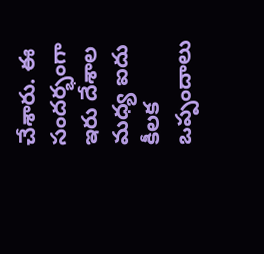చేశారు. ఈ సందర్భంగా ఇరు దేశాల మధ్య ఐదు కీలక ఒప్పందాలు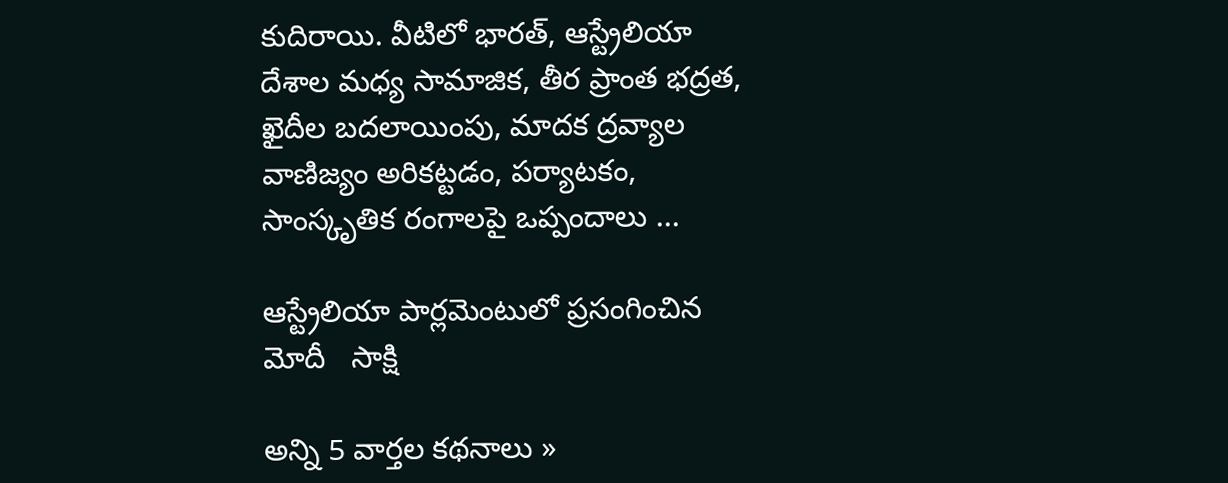కుదిరాయి. వీటిలో భారత్, ఆస్ట్రేలియా దేశాల మధ్య సామాజిక, తీర ప్రాంత భద్రత, ఖైదీల బదలాయింపు, మాదక ద్రవ్యాల వాణిజ్యం అరికట్టడం, పర్యాటకం, సాంస్కృతిక రంగాలపై ఒప్పందాలు ...

ఆస్ట్రేలియా పార్లమెంటులో ప్రసంగించిన మోదీ   సాక్షి

అన్ని 5 వార్తల కథనాలు »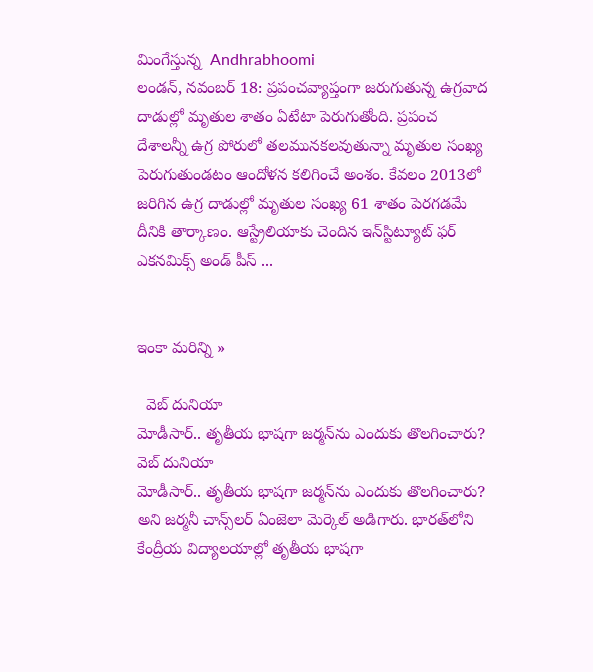మింగేస్తున్న  Andhrabhoomi
లండన్, నవంబర్ 18: ప్రపంచవ్యాప్తంగా జరుగుతున్న ఉగ్రవాద దాడుల్లో మృతుల శాతం ఏటేటా పెరుగుతోంది. ప్రపంచ దేశాలన్నీ ఉగ్ర పోరులో తలమునకలవుతున్నా మృతుల సంఖ్య పెరుగుతుండటం ఆందోళన కలిగించే అంశం. కేవలం 2013లో జరిగిన ఉగ్ర దాడుల్లో మృతుల సంఖ్య 61 శాతం పెరగడమే దీనికి తార్కాణం. ఆస్ట్రేలియాకు చెందిన ఇన్‌స్టిట్యూట్ ఫర్ ఎకనమిక్స్ అండ్ పీస్ ...


ఇంకా మరిన్ని »

  వెబ్ దునియా
మోడీసార్.. తృతీయ భాషగా జర్మన్‌ను ఎందుకు తొలగించారు?  వెబ్ దునియా
మోడీసార్.. తృతీయ భాషగా జర్మన్‌ను ఎందుకు తొలగించారు? అని జర్మనీ చాన్స్‌లర్ ఏంజెలా మెర్కెల్ అడిగారు. భారత్‌లోని కేంద్రీయ విద్యాలయాల్లో తృతీయ భాషగా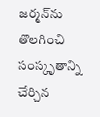జర్మన్‌ను తొలగించి సంస్కృతాన్ని చేర్చిన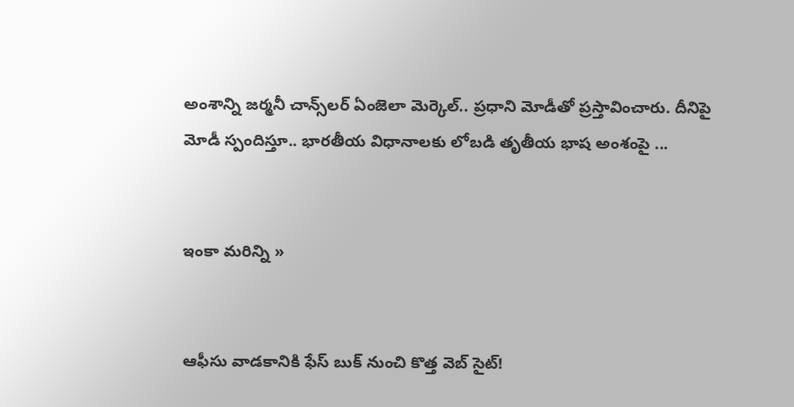అంశాన్ని జర్మనీ చాన్స్‌లర్ ఏంజెలా మెర్కెల్.. ప్రధాని మోడీతో ప్రస్తావించారు. దీనిపై మోడీ స్పందిస్తూ.. భారతీయ విధానాలకు లోబడి తృతీయ భాష అంశంపై ...


ఇంకా మరిన్ని »


ఆఫీసు వాడకానికి ఫేస్ బుక్ నుంచి కొత్త వెబ్ సైట్!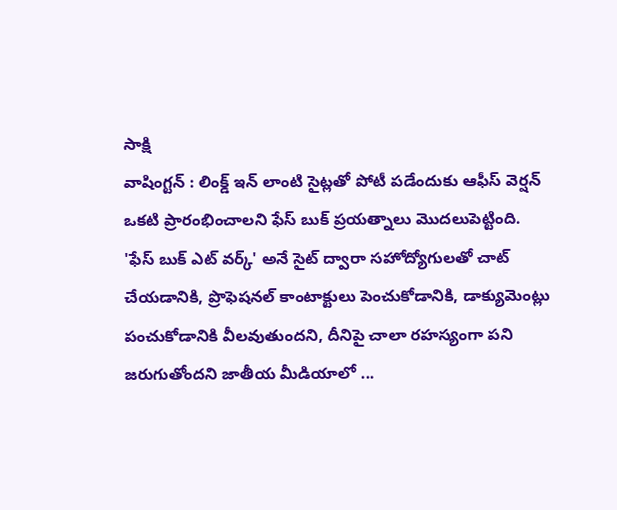సాక్షి
వాషింగ్టన్ : లింక్డ్ ఇన్ లాంటి సైట్లతో పోటీ పడేందుకు ఆఫీస్ వెర్షన్ ఒకటి ప్రారంభించాలని ఫేస్ బుక్ ప్రయత్నాలు మొదలుపెట్టింది. 'ఫేస్ బుక్ ఎట్ వర్క్' అనే సైట్ ద్వారా సహోద్యోగులతో చాట్ చేయడానికి, ప్రొఫెషనల్ కాంటాక్టులు పెంచుకోడానికి, డాక్యుమెంట్లు పంచుకోడానికి వీలవుతుందని, దీనిపై చాలా రహస్యంగా పని జరుగుతోందని జాతీయ మీడియాలో ...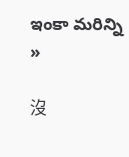ఇంకా మరిన్ని »

沒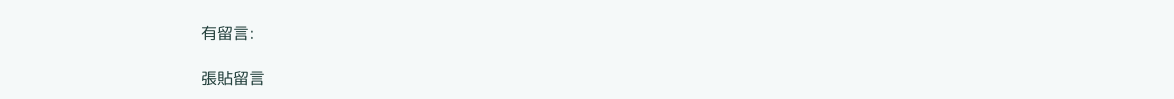有留言:

張貼留言